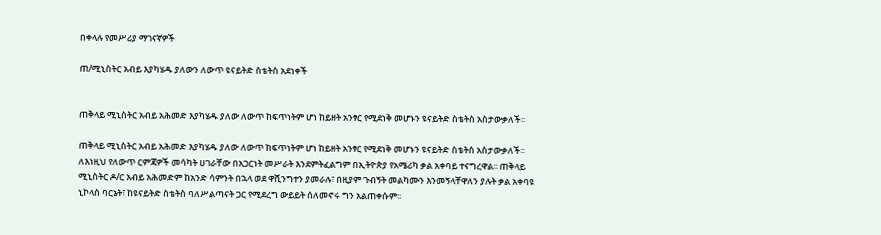በቀላሉ የመሥሪያ ማገናኛዎች

ጠ/ሚኒስትር አብይ እያካሄዱ ያለውን ለውጥ ዩናይትድ ስቴትስ አደነቀች


ጠቅላይ ሚኒስትር አብይ አሕመድ እያካሄዱ ያለው ለውጥ ከፍጥነትም ሆነ ከይዘት አንፃር የሚደነቅ መሆኑን ዩናይትድ ስቴትስ አስታውቃለች፡፡

ጠቅላይ ሚኒስትር አብይ አሕመድ እያካሄዱ ያለው ለውጥ ከፍጥነትም ሆነ ከይዘት አንፃር የሚደነቅ መሆኑን ዩናይትድ ስቴትስ አስታውቃለች፡፡ ለእነዚህ የለውጥ ርምጃዎች መሳካት ሀገራቸው በአጋርነት መሥራት እንደምትፈልግም በኢትዮጵያ የአሜሪካ ቃል አቀባይ ተናግረዋል፡፡ ጠቅላይ ሚኒስትር ዶ/ር አብይ አሕመድም ከአንድ ሳምንት በኋላ ወደ ዋሺንግተን ያመራሉ፣ በዚያም ጉብኝት መልካሙን እንመኝላቸዋለን ያሉት ቃል አቀባዩ ኒኮላስ ባርኔት፣ ከዩናይትድ ስቴትስ ባለሥልጣናት ጋር የሚደረግ ውይይት ሰለመኖሩ ግን አልጠቀሱም፡፡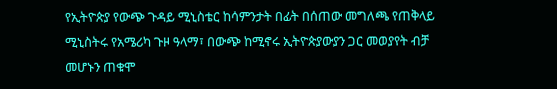የኢትዮጵያ የውጭ ጉዳይ ሚኒስቴር ከሳምንታት በፊት በሰጠው መግለጫ የጠቅላይ ሚኒስትሩ የአሜሪካ ጉዞ ዓላማ፣ በውጭ ከሚኖሩ ኢትዮጵያውያን ጋር መወያየት ብቻ መሆኑን ጠቁሞ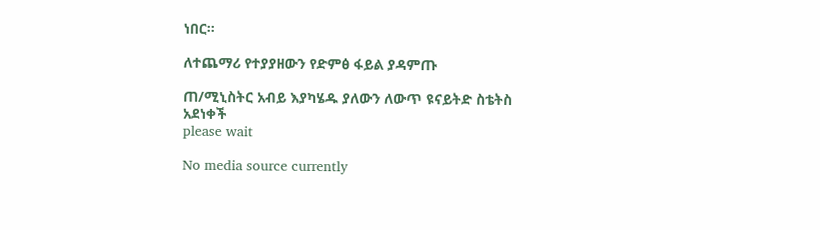ነበር፡፡

ለተጨማሪ የተያያዘውን የድምፅ ፋይል ያዳምጡ

ጠ/ሚኒስትር አብይ እያካሄዱ ያለውን ለውጥ ዩናይትድ ስቴትስ አደነቀች
please wait

No media source currently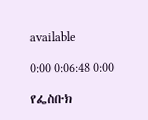available

0:00 0:06:48 0:00

የፌስቡክ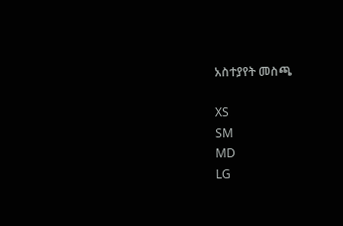አስተያየት መስጫ

XS
SM
MD
LG